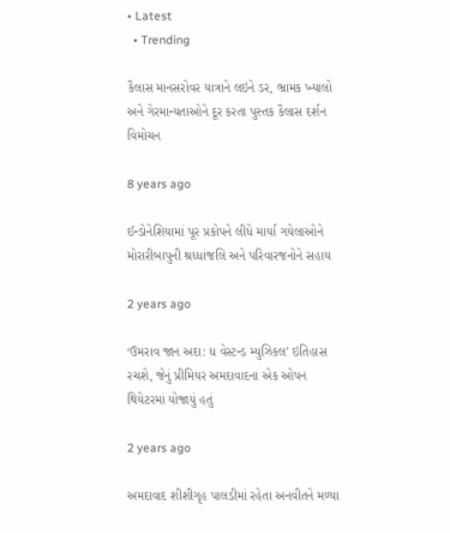• Latest
  • Trending

કૈલાસ માનસરોવર યાત્રાને લઇને ડર, ભ્રામક ખ્યાલો અને ગેરમાન્યતાઓને દૂર કરતા પુસ્તક કૈલાસ દર્શન વિમોચન

8 years ago

ઈન્ડોનેશિયામાં પૂર પ્રકોપને લીધે માર્યા ગયેલાઓને મોરારીબાપુની શ્રધ્ધાંજલિ અને પરિવારજનોને સહાય

2 years ago

‘ઉમરાવ જાન અદા: ધ વેસ્ટન્ડ મ્યુઝિકલ’ ઇતિહાસ રચશે, જેનું પ્રીમિયર અમદાવાદના એક ઓપન થિયેટરમાં યોજાયું હતું

2 years ago

અમદાવાદ શીશીગૃહ પાલડીમાં રહેતા અનવીતને મળ્યા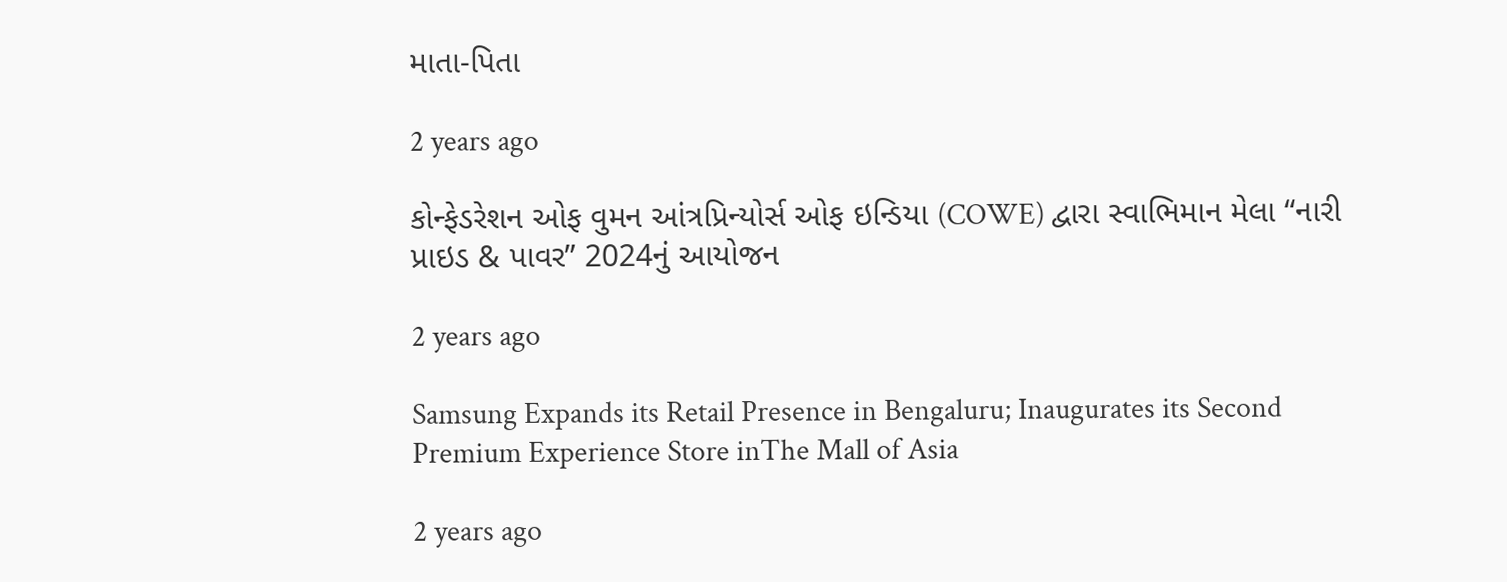માતા-પિતા

2 years ago

કોન્ફેડરેશન ઓફ વુમન આંત્રપ્રિન્યોર્સ ઓફ ઇન્ડિયા (COWE) દ્વારા સ્વાભિમાન મેલા “નારી પ્રાઇડ & પાવર” 2024નું આયોજન

2 years ago

Samsung Expands its Retail Presence in Bengaluru; Inaugurates its Second Premium Experience Store inThe Mall of Asia

2 years ago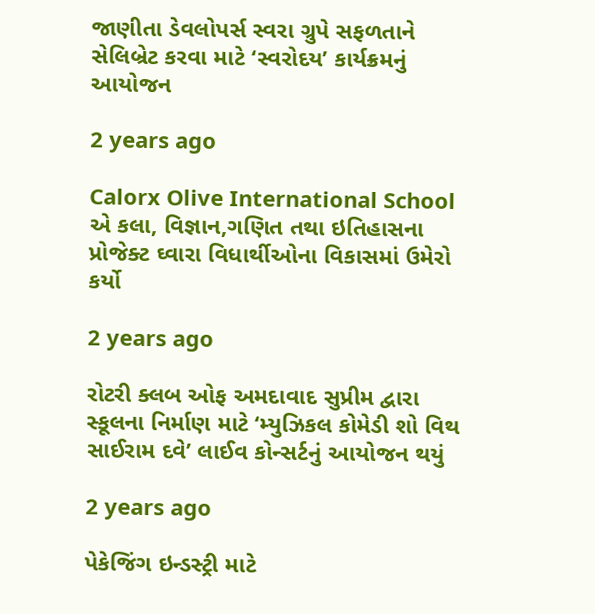જાણીતા ડેવલોપર્સ સ્વરા ગ્રુપે સફળતાને સેલિબ્રેટ કરવા માટે ‘સ્વરોદય’ કાર્યક્રમનું આયોજન

2 years ago

Calorx Olive International School એ કલા, વિજ્ઞાન,ગણિત તથા ઇતિહાસના પ્રોજેક્ટ ઘ્વારા વિધાર્થીઓના વિકાસમાં ઉમેરો કર્યો

2 years ago

રોટરી ક્લબ ઓફ અમદાવાદ સુપ્રીમ દ્વારા સ્કૂલના નિર્માણ માટે ‘મ્યુઝિકલ કોમેડી શો વિથ સાઈરામ દવે’ લાઈવ કોન્સર્ટનું આયોજન થયું

2 years ago

પેકેજિંગ ઇન્ડસ્ટ્રી માટે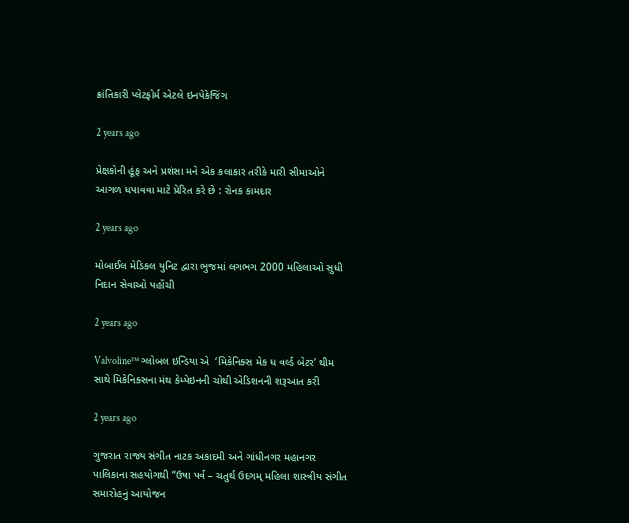ક્રાંતિકારી પ્લેટફોર્મ એટલે ઇનપેકેજિંગ

2 years ago

પ્રેક્ષકોની હૂંફ અને પ્રશંસા મને એક કલાકાર તરીકે મારી સીમાઓને આગળ ધપાવવા માટે પ્રેરિત કરે છે : રોનક કામદાર

2 years ago

મોબાઈલ મેડિકલ યુનિટ દ્વારા ભુજમાં લગભગ 2000 મહિલાઓ સુધી નિદાન સેવાઓ પહોંચી

2 years ago

Valvoline™ ગ્લોબલ ઇન્ડિયા એ  ‘મિકેનિક્સ મેક ધ વર્લ્ડ બેટર’ થીમ સાથે મિકેનિક્સના મંથ કેમ્પેઇનની ચોથી એડિશનની શરૂઆત કરી

2 years ago

ગુજરાત રાજ્ય સંગીત નાટક અકાદમી અને ગાંધીનગર મહાનગર પાલિકાના સહયોગથી “ઉષા પર્વ – ચતુર્થ ઉદગમ્ મહિલા શાસ્ત્રીય સંગીત સમારોહનું આયોજન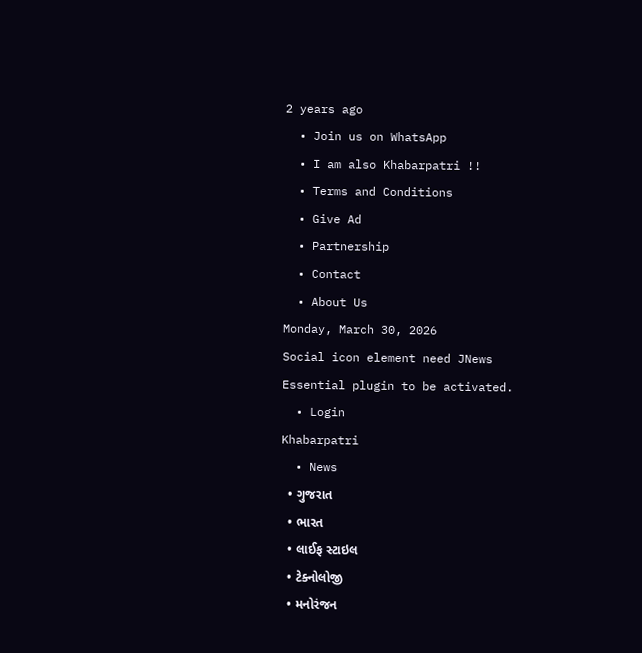2 years ago
  • Join us on WhatsApp
  • I am also Khabarpatri !!
  • Terms and Conditions
  • Give Ad
  • Partnership
  • Contact
  • About Us
Monday, March 30, 2026
Social icon element need JNews Essential plugin to be activated.
  • Login
Khabarpatri
  • News
  • ગુજરાત
  • ભારત
  • લાઈફ સ્ટાઇલ
  • ટેક્નોલોજી
  • મનોરંજન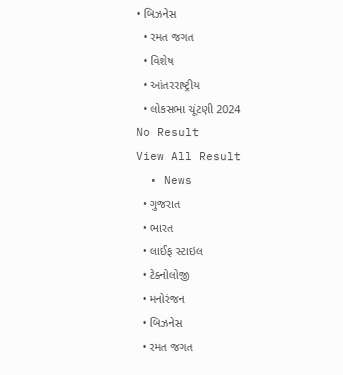• બિઝનેસ
  • રમત જગત
  • વિશેષ
  • આંતરરાષ્ટ્રીય
  • લોકસભા ચૂંટણી 2024
No Result
View All Result
  • News
  • ગુજરાત
  • ભારત
  • લાઈફ સ્ટાઇલ
  • ટેક્નોલોજી
  • મનોરંજન
  • બિઝનેસ
  • રમત જગત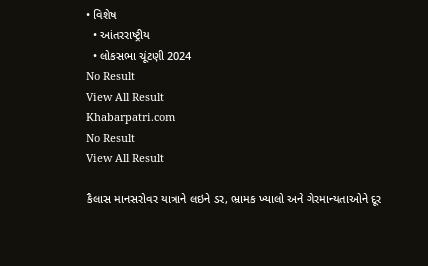• વિશેષ
  • આંતરરાષ્ટ્રીય
  • લોકસભા ચૂંટણી 2024
No Result
View All Result
Khabarpatri.com
No Result
View All Result

કૈલાસ માનસરોવર યાત્રાને લઇને ડર, ભ્રામક ખ્યાલો અને ગેરમાન્યતાઓને દૂર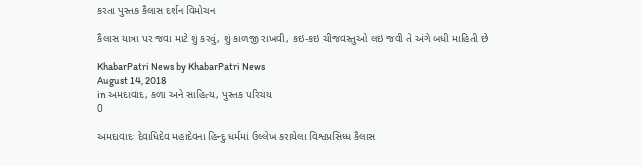કરતા પુસ્તક કૈલાસ દર્શન વિમોચન

કૈલાસ યાત્રા પર જવા માટે શું કરવું, શું કાળજી રાખવી, કઇ-કઇ ચીજવસ્તુઓ લઇ જવી તે અંગે બધી માહિતી છે

KhabarPatri News by KhabarPatri News
August 14, 2018
in અમદાવાદ, કળા અને સાહિત્ય, પુસ્તક પરિચય
0

અમદાવાદઃ દેવાધિદેવ મહાદેવના હિન્દુ ધર્મમાં ઉલ્લેખ કરાયેલા વિશ્વપ્રસિધ્ધ કૈલાસ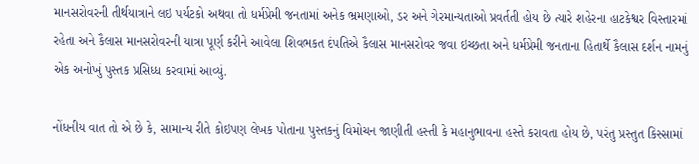માનસરોવરની તીર્થયાત્રાને લઇ પર્યટકો અથવા તો ધર્મપ્રેમી જનતામાં અનેક ભ્રમણાઓ, ડર અને ગેરમાન્યતાઓ પ્રવર્તતી હોય છે ત્યારે શહેરના હાટકેશ્વર વિસ્તારમાં રહેતા અને કૈલાસ માનસરોવરની યાત્રા પૂર્ણ કરીને આવેલા શિવભકત દંપતિએ કૈલાસ માનસરોવર જવા ઇચ્છતા અને ધર્મપ્રેમી જનતાના હિતાર્થે કૈલાસ દર્શન નામનું એક અનોખું પુસ્તક પ્રસિધ્ધ કરવામાં આવ્યું.

નોંધનીય વાત તો એ છે કે, સામાન્ય રીતે કોઇપણ લેખક પોતાના પુસ્તકનું વિમોચન જાણીતી હસ્તી કે મહાનુભાવના હસ્તે કરાવતા હોય છે, પરંતુ પ્રસ્તુત કિસ્સામાં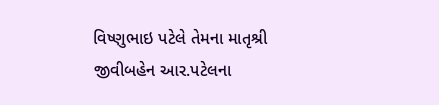વિષ્ણુભાઇ પટેલે તેમના માતૃશ્રી જીવીબહેન આર.પટેલના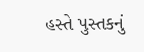હસ્તે પુસ્તકનું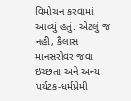વિમોચન કરવામાં આવ્યું હતું. એટલું જ નહી, કૈલાસ માનસરોવર જવા ઇચ્છતા અને અન્ય પર્યટક-ધર્મપ્રેમી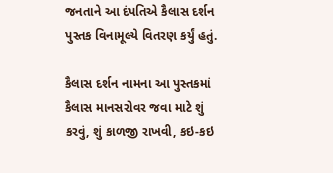જનતાને આ દંપતિએ કૈલાસ દર્શન પુસ્તક વિનામૂલ્યે વિતરણ કર્યું હતું.

કૈલાસ દર્શન નામના આ પુસ્તકમાં કૈલાસ માનસરોવર જવા માટે શું કરવું, શું કાળજી રાખવી, કઇ-કઇ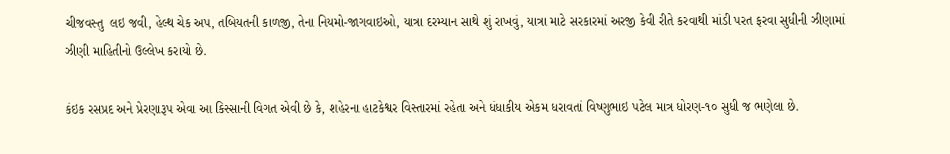ચીજવસ્તુ  લઇ જવી, હેલ્થ ચેક અપ, તબિયતની કાળજી, તેના નિયમો-જાગવાઇઓ, યાત્રા દરમ્યાન સાથે શું રાખવું, યાત્રા માટે સરકારમાં અરજી કેવી રીતે કરવાથી માંડી પરત ફરવા સુધીની ઝીણામાં ઝીણી માહિતીનો ઉલ્લેખ કરાયો છે.

કંઇક રસપ્રદ અને પ્રેરણારૂપ એવા આ કિસ્સાની વિગત એવી છે કે, શહેરના હાટકેશ્વર વિસ્તારમાં રહેતા અને ધંધાકીય એકમ ધરાવતાં વિષ્ણુભાઇ પટેલ માત્ર ધોરણ-૧૦ સુધી જ ભણેલા છે.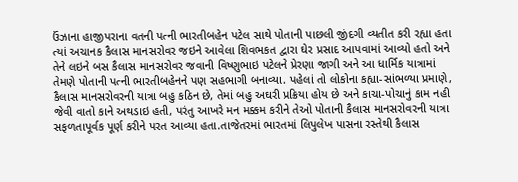ઉંઝાના હાજીપરાના વતની પત્ની ભારતીબહેન પટેલ સાથે પોતાની પાછલી જીંદગી વ્યતીત કરી રહ્યા હતા ત્યાં અચાનક કૈલાસ માનસરોવર જઇને આવેલા શિવભકત દ્વારા ઘેર પ્રસાદ આપવામાં આવ્યો હતો અને તેને લઇને બસ કૈલાસ માનસરોવર જવાની વિષ્ણુભાઇ પટેલને પ્રેરણા જાગી અને આ ધાર્મિક યાત્રામાં તેમણે પોતાની પત્ની ભારતીબહેનને પણ સહભાગી બનાવ્યા. પહેલાં તો લોકોના કહ્યા-સાંભળ્યા પ્રમાણે, કૈલાસ માનસરોવરની યાત્રા બહુ કઠિન છે, તેમાં બહુ અઘરી પ્રક્રિયા હોય છે અને કાચા-પોચાનું કામ નહી જેવી વાતો કાને અથડાઇ હતી, પરંતુ આખરે મન મક્કમ કરીને તેઓ પોતાની કૈલાસ માનસરોવરની યાત્રા સફળતાપૂર્વક પૂર્ણ કરીને પરત આવ્યા હતા.તાજેતરમાં ભારતમાં લિપુલેખ પાસના રસ્તેથી કૈલાસ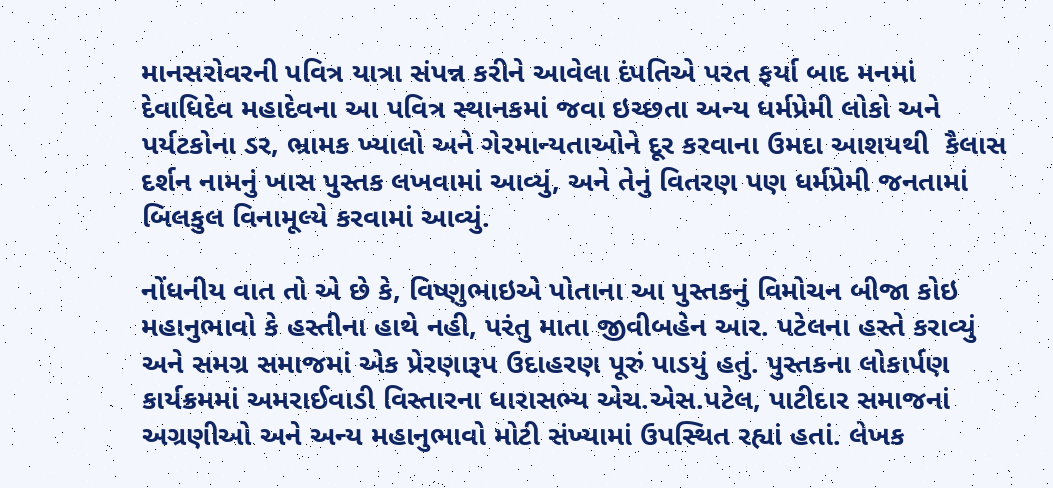માનસરોવરની પવિત્ર યાત્રા સંપન્ન કરીને આવેલા દંપતિએ પરત ફર્યા બાદ મનમાં દેવાધિદેવ મહાદેવના આ પવિત્ર સ્થાનકમાં જવા ઇચ્છતા અન્ય ધર્મપ્રેમી લોકો અને પર્યટકોના ડર, ભ્રામક ખ્યાલો અને ગેરમાન્યતાઓને દૂર કરવાના ઉમદા આશયથી  કૈલાસ દર્શન નામનું ખાસ પુસ્તક લખવામાં આવ્યું, અને તેનું વિતરણ પણ ધર્મપ્રેમી જનતામાં બિલકુલ વિનામૂલ્યે કરવામાં આવ્યું.

નોંધનીય વાત તો એ છે કે, વિષ્ણુભાઇએ પોતાના આ પુસ્તકનું વિમોચન બીજા કોઇ મહાનુભાવો કે હસ્તીના હાથે નહી, પરંતુ માતા જીવીબહેન આર. પટેલના હસ્તે કરાવ્યું અને સમગ્ર સમાજમાં એક પ્રેરણારૂપ ઉદાહરણ પૂરું પાડયું હતું. પુસ્તકના લોકાર્પણ કાર્યક્રમમાં અમરાઈવાડી વિસ્તારના ધારાસભ્ય એચ.એસ.પટેલ, પાટીદાર સમાજનાં અગ્રણીઓ અને અન્ય મહાનુભાવો મોટી સંખ્યામાં ઉપસ્થિત રહ્યાં હતાં. લેખક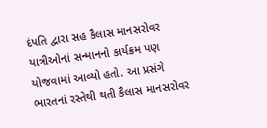દંપતિ દ્વારા સહ કૈલાસ માનસરોવર યાત્રીઓનાં સન્માનનો કાર્યક્રમ પણ યોજવામાં આવ્યો હતો. આ પ્રસંગે ભારતનાં રસ્તેથી થતી કૈલાસ માનસરોવર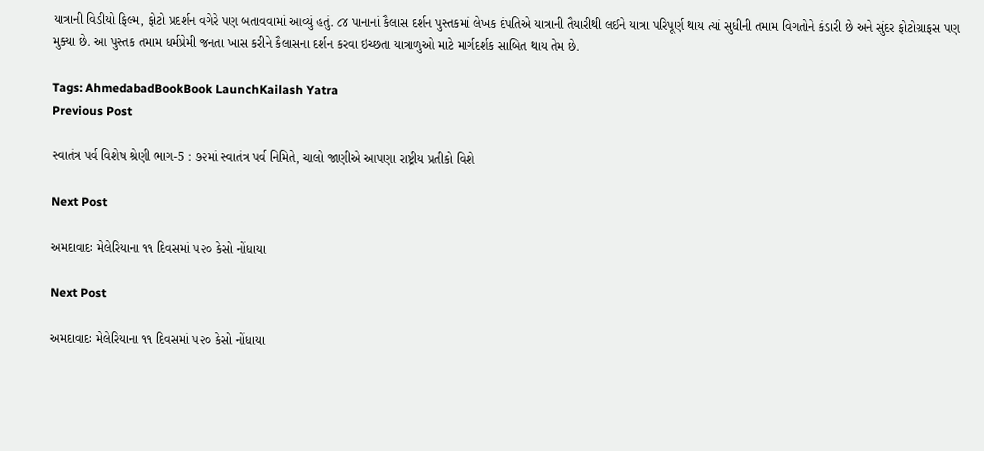યાત્રાની વિડીયો ફિલ્મ, ફોટો પ્રદર્શન વગેરે પણ બતાવવામાં આવ્યું હતું. ૮૪ પાનાનાં કૈલાસ દર્શન પુસ્તકમાં લેખક દંપતિએ યાત્રાની તૈયારીથી લઈને યાત્રા પરિપૂર્ણ થાય ત્યાં સુધીની તમામ વિગતોને કંડારી છે અને સુંદર ફોટોગ્રાફસ પણ મુક્યા છે. આ પુસ્તક તમામ ધર્મપ્રેમી જનતા ખાસ કરીને કૈલાસના દર્શન કરવા ઇચ્છતા યાત્રાળુઓ માટે માર્ગદર્શક સાબિત થાય તેમ છે.

Tags: AhmedabadBookBook LaunchKailash Yatra
Previous Post

સ્વાતંત્ર પર્વ વિશેષ શ્રેણી ભાગ-5 : ૭૨માં સ્વાતંત્ર પર્વ નિમિતે, ચાલો જાણીએ આપણા રાષ્ટ્રીય પ્રતીકો વિશે

Next Post

અમદાવાદઃ મેલેરિયાના ૧૧ દિવસમાં ૫૨૦ કેસો નોંધાયા

Next Post

અમદાવાદઃ મેલેરિયાના ૧૧ દિવસમાં ૫૨૦ કેસો નોંધાયા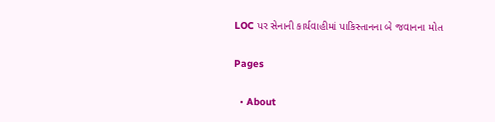LOC પર સેનાની કાર્યવાહીમાં પાકિસ્તાનના બે જવાનના મોત

Pages

  • About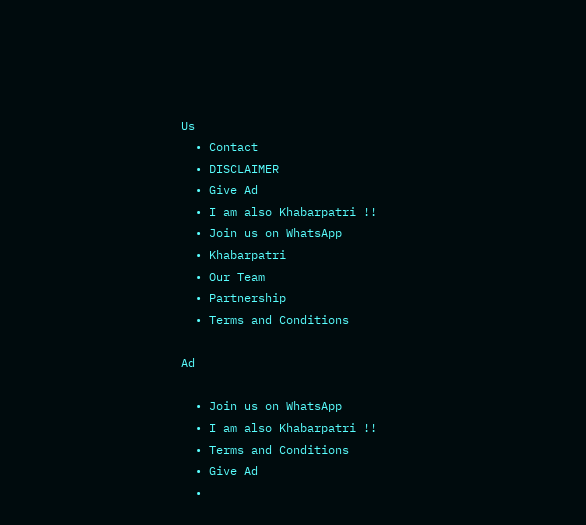Us
  • Contact
  • DISCLAIMER
  • Give Ad
  • I am also Khabarpatri !!
  • Join us on WhatsApp
  • Khabarpatri
  • Our Team
  • Partnership
  • Terms and Conditions

Ad

  • Join us on WhatsApp
  • I am also Khabarpatri !!
  • Terms and Conditions
  • Give Ad
  •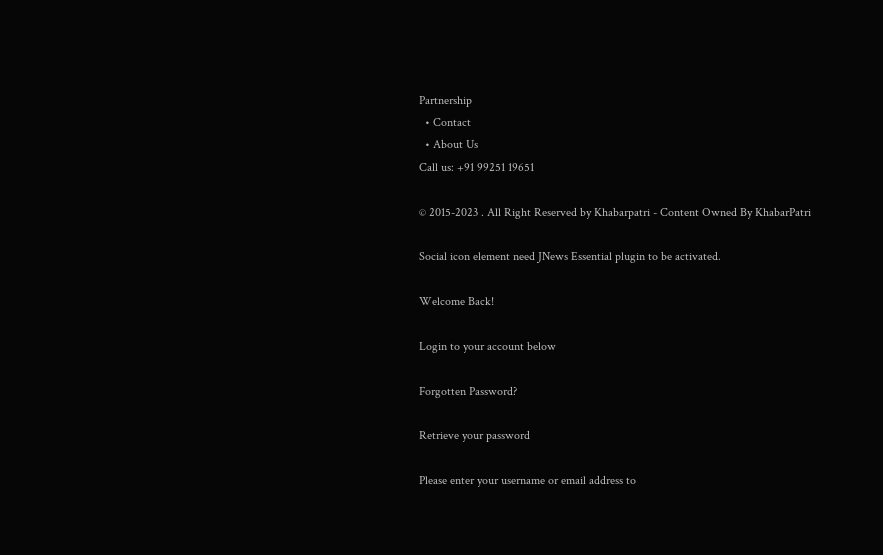Partnership
  • Contact
  • About Us
Call us: +91 99251 19651

© 2015-2023 . All Right Reserved by Khabarpatri - Content Owned By KhabarPatri

Social icon element need JNews Essential plugin to be activated.

Welcome Back!

Login to your account below

Forgotten Password?

Retrieve your password

Please enter your username or email address to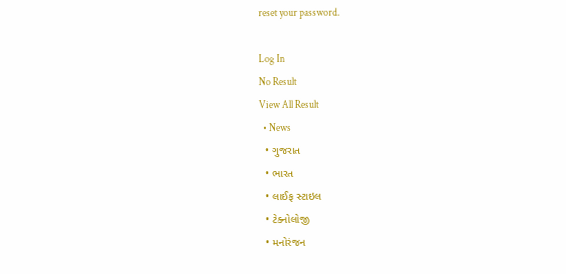reset your password.

Log In
No Result
View All Result
  • News
  • ગુજરાત
  • ભારત
  • લાઈફ સ્ટાઇલ
  • ટેક્નોલોજી
  • મનોરંજન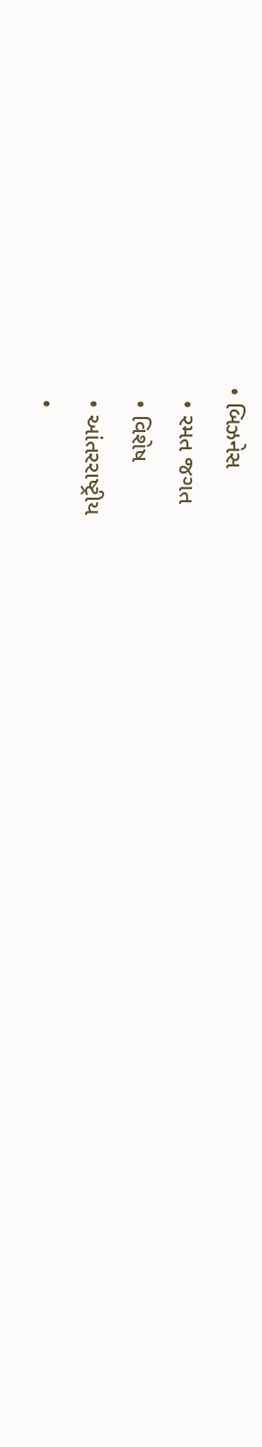• બિઝનેસ
  • રમત જગત
  • વિશેષ
  • આંતરરાષ્ટ્રીય
  •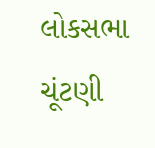લોકસભા ચૂંટણી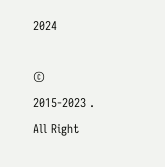2024

© 2015-2023 . All Right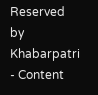Reserved by Khabarpatri - Content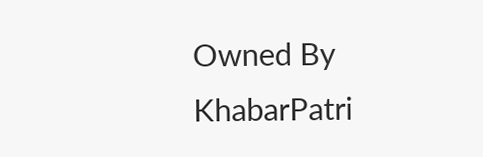Owned By KhabarPatri